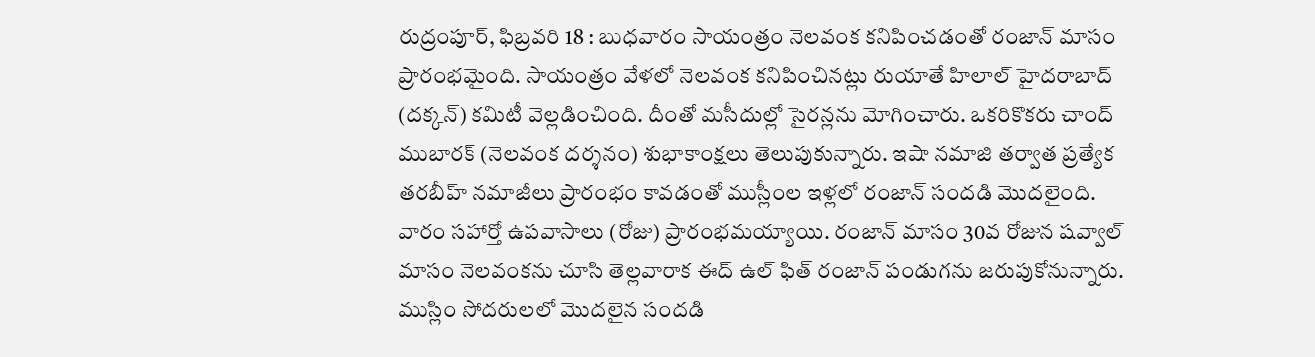రుద్రంపూర్, ఫిబ్రవరి 18 : బుధవారం సాయంత్రం నెలవంక కనిపించడంతో రంజాన్ మాసం ప్రారంభమైంది. సాయంత్రం వేళలో నెలవంక కనిపించినట్లు రుయాతే హిలాల్ హైదరాబాద్ (దక్కన్) కమిటీ వెల్లడించింది. దీంతో మసీదుల్లో సైరన్లను మోగించారు. ఒకరికొకరు చాంద్ ముబారక్ (నెలవంక దర్శనం) శుభాకాంక్షలు తెలుపుకున్నారు. ఇషా నమాజి తర్వాత ప్రత్యేక తరబీహ్ నమాజీలు ప్రారంభం కావడంతో ముస్లీంల ఇళ్లలో రంజాన్ సందడి మొదలైంది.
వారం సహార్తో ఉపవాసాలు (రోజు) ప్రారంభమయ్యాయి. రంజాన్ మాసం 30వ రోజున షవ్వాల్ మాసం నెలవంకను చూసి తెల్లవారాక ఈద్ ఉల్ ఫిత్ రంజాన్ పండుగను జరుపుకోనున్నారు. ముస్లిం సోదరులలో మొదలైన సందడి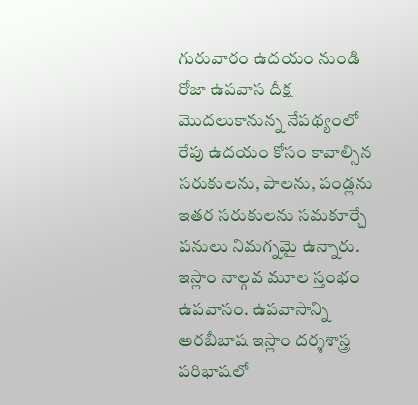గురువారం ఉదయం నుండి రోజా ఉపవాస దీక్ష మొదలుకానున్న నేపథ్యంలో రేపు ఉదయం కోసం కావాల్సిన సరుకులను, పాలను, పండ్లను ఇతర సరుకులను సమకూర్చే పనులు నిమగ్నమై ఉన్నారు.
ఇస్లాం నాల్గవ మూల స్తంభం ఉపవాసం. ఉపవాసాన్ని అరబీబాష ఇస్లాం దర్శశాస్త్ర పరిభాషలో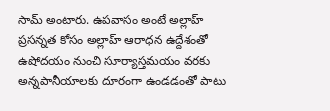సామ్ అంటారు. ఉపవాసం అంటే అల్లాహ్ ప్రసన్నత కోసం అల్లాహ్ ఆరాధన ఉద్దేశంతో ఉషోదయం నుంచి సూర్యాస్తమయం వరకు అన్నపానీయాలకు దూరంగా ఉండడంతో పాటు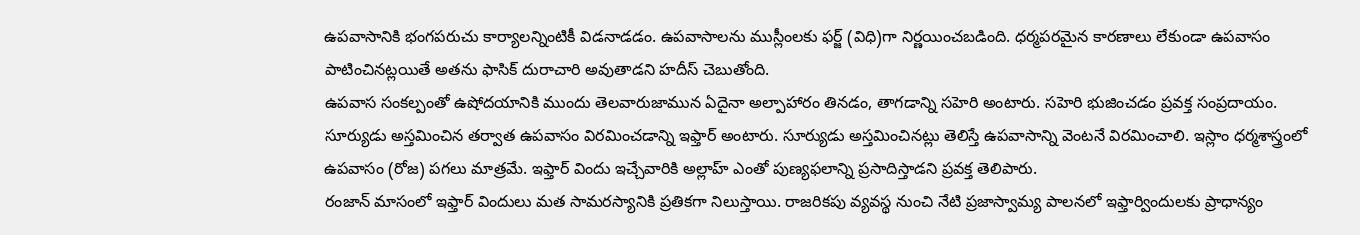ఉపవాసానికి భంగపరుచు కార్యాలన్నింటికీ విడనాడడం. ఉపవాసాలను ముస్లీంలకు ఫర్జ్ (విధి)గా నిర్ణయించబడింది. ధర్మపరమైన కారణాలు లేకుండా ఉపవాసం పాటించినట్లయితే అతను ఫాసిక్ దురాచారి అవుతాడని హదీస్ చెబుతోంది.
ఉపవాస సంకల్పంతో ఉషోదయానికి ముందు తెలవారుజామున ఏదైనా అల్పాహారం తినడం, తాగడాన్ని సహెరి అంటారు. సహెరి భుజించడం ప్రవక్త సంప్రదాయం. సూర్యుడు అస్తమించిన తర్వాత ఉపవాసం విరమించడాన్ని ఇఫ్తార్ అంటారు. సూర్యుడు అస్తమించినట్లు తెలిస్తే ఉపవాసాన్ని వెంటనే విరమించాలి. ఇస్లాం ధర్మశాస్త్రంలో ఉపవాసం (రోజ) పగలు మాత్రమే. ఇఫ్తార్ విందు ఇచ్చేవారికి అల్లాహ్ ఎంతో పుణ్యఫలాన్ని ప్రసాదిస్తాడని ప్రవక్త తెలిపారు.
రంజాన్ మాసంలో ఇఫ్తార్ విందులు మత సామరస్యానికి ప్రతికగా నిలుస్తాయి. రాజరికపు వ్యవస్థ నుంచి నేటి ప్రజాస్వామ్య పాలనలో ఇఫ్తార్విందులకు ప్రాధాన్యం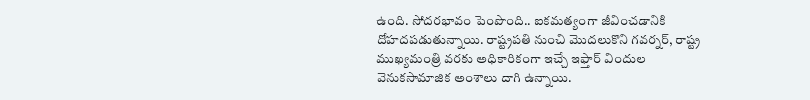ఉంది. సోదరభావం పెంపొంది.. ఐకమత్యంగా జీవించడానికి దోహదపడుతున్నాయి. రాష్ట్రపతి నుంచి మొదలుకొని గవర్నర్, రాష్ట్ర ముఖ్యమంత్రి వరకు అధికారికంగా ఇచ్చే ఇఫ్తార్ విందుల వెనుకసామాజిక అంశాలు దాగి ఉన్నాయి.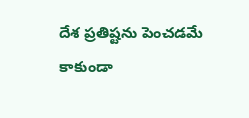దేశ ప్రతిష్టను పెంచడమే కాకుండా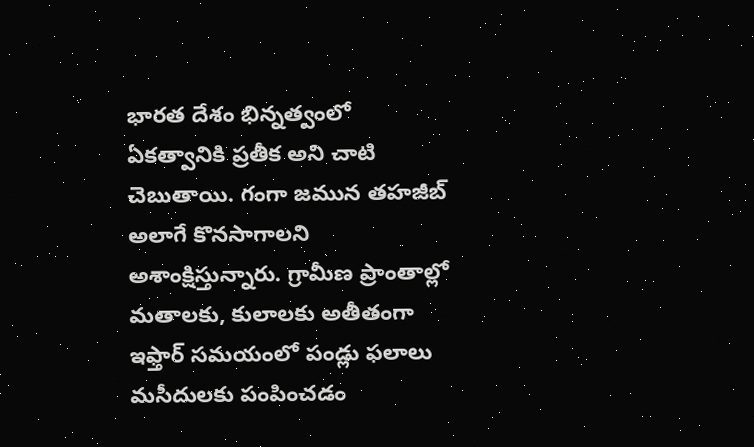భారత దేశం భిన్నత్వంలో ఏకత్వానికి ప్రతీక అని చాటి చెబుతాయి. గంగా జమున తహజీబ్ అలాగే కొనసాగాలని అశాంక్షిస్తున్నారు. గ్రామీణ ప్రాంతాల్లో మతాలకు, కులాలకు అతీతంగా ఇఫ్తార్ సమయంలో పండ్లు ఫలాలు మసీదులకు పంపించడం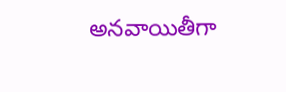అనవాయితీగా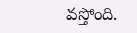వస్తోంది.